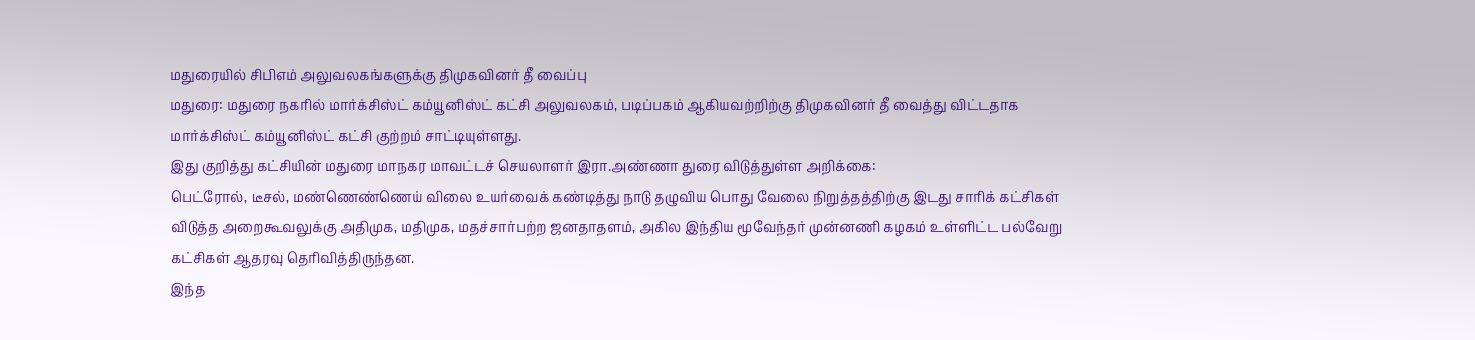மதுரையில் சிபிஎம் அலுவலகங்களுக்கு திமுகவினர் தீ வைப்பு
மதுரை: மதுரை நகரில் மார்க்சிஸ்ட் கம்யூனிஸ்ட் கட்சி அலுவலகம், படிப்பகம் ஆகியவற்றிற்கு திமுகவினர் தீ வைத்து விட்டதாக மார்க்சிஸ்ட் கம்யூனிஸ்ட் கட்சி குற்றம் சாட்டியுள்ளது.
இது குறித்து கட்சியின் மதுரை மாநகர மாவட்டச் செயலாளர் இரா.அண்ணா துரை விடுத்துள்ள அறிக்கை:
பெட்ரோல், டீசல், மண்ணெண்ணெய் விலை உயர்வைக் கண்டித்து நாடு தழுவிய பொது வேலை நிறுத்தத்திற்கு இடது சாரிக் கட்சிகள் விடுத்த அறைகூவலுக்கு அதிமுக, மதிமுக, மதச்சார்பற்ற ஜனதாதளம், அகில இந்திய மூவேந்தர் முன்னணி கழகம் உள்ளிட்ட பல்வேறு கட்சிகள் ஆதரவு தெரிவித்திருந்தன.
இந்த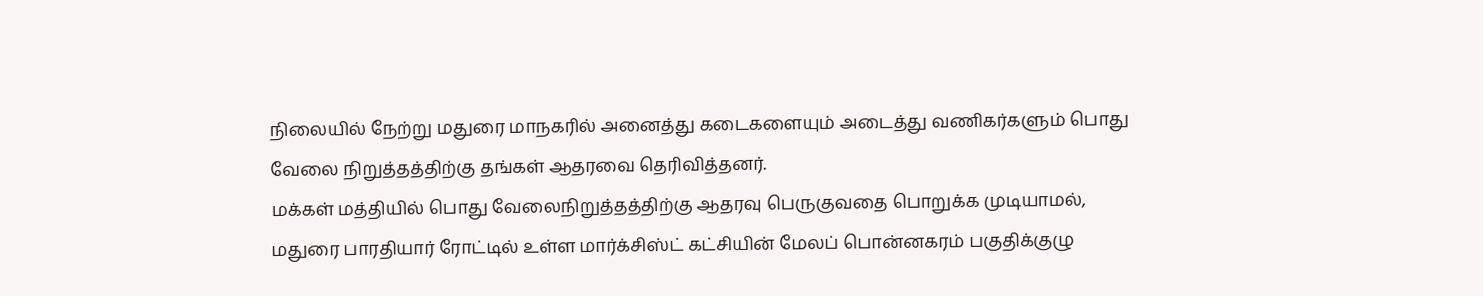நிலையில் நேற்று மதுரை மாநகரில் அனைத்து கடைகளையும் அடைத்து வணிகர்களும் பொது வேலை நிறுத்தத்திற்கு தங்கள் ஆதரவை தெரிவித்தனர்.
மக்கள் மத்தியில் பொது வேலைநிறுத்தத்திற்கு ஆதரவு பெருகுவதை பொறுக்க முடியாமல், மதுரை பாரதியார் ரோட்டில் உள்ள மார்க்சிஸ்ட் கட்சியின் மேலப் பொன்னகரம் பகுதிக்குழு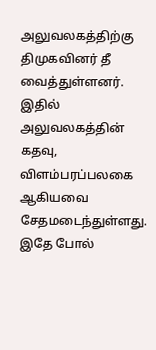அலுவலகத்திற்கு திமுகவினர் தீ வைத்துள்ளனர்.
இதில் அலுவலகத்தின் கதவு, விளம்பரப்பலகை ஆகியவை சேதமடைந்துள்ளது.
இதே போல்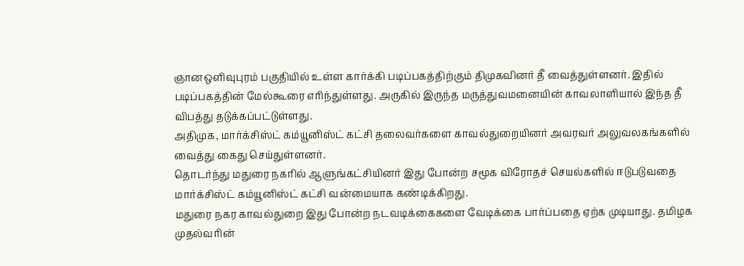ஞானஒளிவுபுரம் பகுதியில் உள்ள கார்க்கி படிப்பகத்திற்கும் திமுகவினர் தீ வைத்துள்ளனர். இதில் படிப்பகத்தின் மேல்கூரை எரிந்துள்ளது. அருகில் இருந்த மருத்துவமனையின் காவலாளியால் இந்த தீ விபத்து தடுக்கப்பட்டுள்ளது.
அதிமுக, மார்க்சிஸ்ட் கம்யூனிஸ்ட் கட்சி தலைவர்களை காவல்துறையினர் அவரவர் அலுவலகங்களில் வைத்து கைது செய்துள்ளனர்.
தொடர்ந்து மதுரை நகரில் ஆளுங்கட்சியினர் இது போன்ற சமூக விரோதச் செயல்களில் ஈடுபடுவதை மார்க்சிஸ்ட் கம்யூனிஸ்ட் கட்சி வன்மையாக கண்டிக்கிறது.
மதுரை நகர காவல்துறை இது போன்ற நடவடிக்கைகளை வேடிக்கை பார்ப்பதை ஏற்க முடியாது. தமிழக முதல்வரின்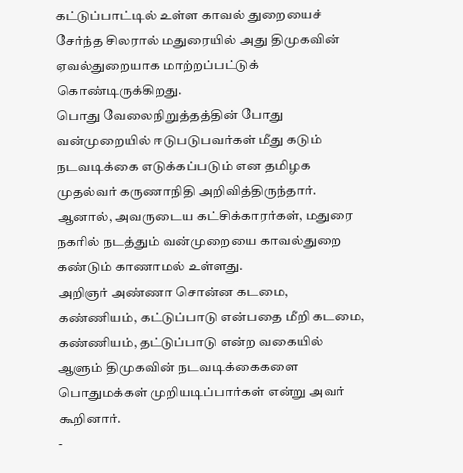கட்டுப்பாட்டில் உள்ள காவல் துறையைச் சேர்ந்த சிலரால் மதுரையில் அது திமுகவின் ஏவல்துறையாக மாற்றப்பட்டுக் கொண்டிருக்கிறது.
பொது வேலைநிறுத்தத்தின் போது வன்முறையில் ஈடுபடுபவர்கள் மீது கடும் நடவடிக்கை எடுக்கப்படும் என தமிழக முதல்வர் கருணாநிதி அறிவித்திருந்தார். ஆனால், அவருடைய கட்சிக்காரர்கள், மதுரை நகரில் நடத்தும் வன்முறையை காவல்துறை கண்டும் காணாமல் உள்ளது.
அறிஞர் அண்ணா சொன்ன கடமை, கண்ணியம், கட்டுப்பாடு என்பதை மீறி கடமை, கண்ணியம், தட்டுப்பாடு என்ற வகையில் ஆளும் திமுகவின் நடவடிக்கைகளை பொதுமக்கள் முறியடிப்பார்கள் என்று அவர் கூறினார்.
-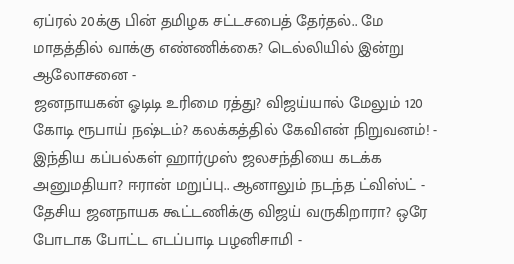ஏப்ரல் 20க்கு பின் தமிழக சட்டசபைத் தேர்தல்.. மே மாதத்தில் வாக்கு எண்ணிக்கை? டெல்லியில் இன்று ஆலோசனை -
ஜனநாயகன் ஓடிடி உரிமை ரத்து? விஜய்யால் மேலும் 120 கோடி ரூபாய் நஷ்டம்? கலக்கத்தில் கேவிஎன் நிறுவனம்! -
இந்திய கப்பல்கள் ஹார்முஸ் ஜலசந்தியை கடக்க அனுமதியா? ஈரான் மறுப்பு.. ஆனாலும் நடந்த ட்விஸ்ட் -
தேசிய ஜனநாயக கூட்டணிக்கு விஜய் வருகிறாரா? ஒரே போடாக போட்ட எடப்பாடி பழனிசாமி -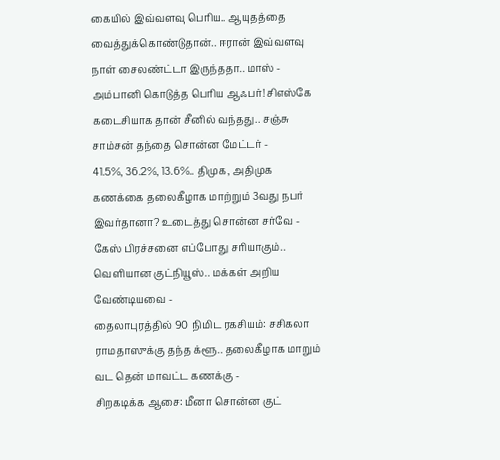கையில் இவ்வளவு பெரிய.. ஆயுதத்தை வைத்துக்கொண்டுதான்.. ஈரான் இவ்வளவு நாள் சைலண்ட்டா இருந்ததா.. மாஸ் -
அம்பானி கொடுத்த பெரிய ஆஃபர்! சிஎஸ்கே கடைசியாக தான் சீனில் வந்தது.. சஞ்சு சாம்சன் தந்தை சொன்ன மேட்டர் -
41.5%, 36.2%, 13.6%.. திமுக, அதிமுக கணக்கை தலைகீழாக மாற்றும் 3வது நபர் இவர்தானா? உடைத்து சொன்ன சர்வே -
கேஸ் பிரச்சனை எப்போது சரியாகும்.. வெளியான குட்நியூஸ்.. மக்கள் அறிய வேண்டியவை -
தைலாபுரத்தில் 90 நிமிட ரகசியம்: சசிகலா ராமதாஸுக்கு தந்த க்ளூ.. தலைகீழாக மாறும் வட தென் மாவட்ட கணக்கு -
சிறகடிக்க ஆசை: மீனா சொன்ன குட்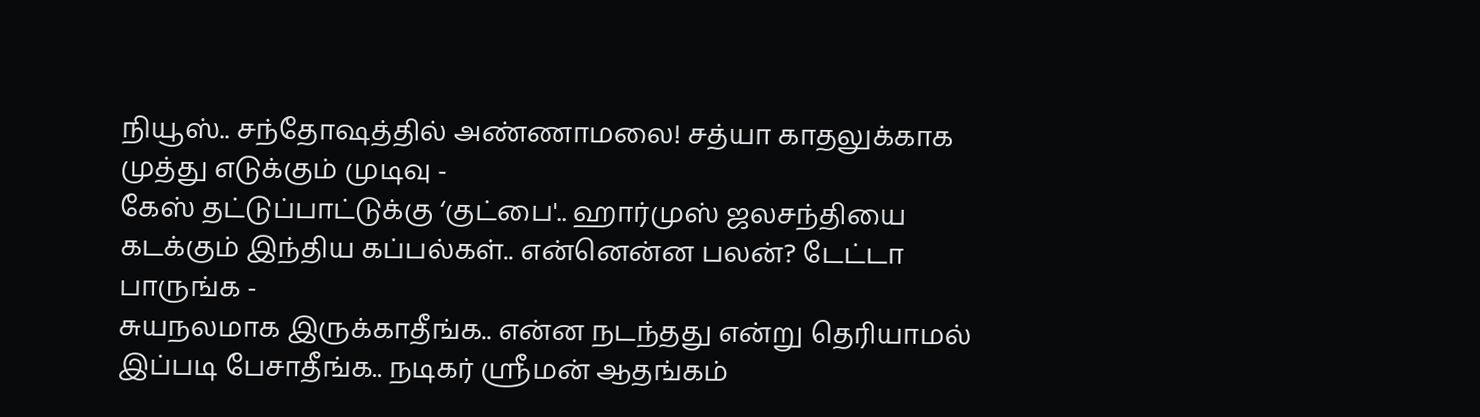நியூஸ்.. சந்தோஷத்தில் அண்ணாமலை! சத்யா காதலுக்காக முத்து எடுக்கும் முடிவு -
கேஸ் தட்டுப்பாட்டுக்கு ‘குட்பை'.. ஹார்முஸ் ஜலசந்தியை கடக்கும் இந்திய கப்பல்கள்.. என்னென்ன பலன்? டேட்டா பாருங்க -
சுயநலமாக இருக்காதீங்க.. என்ன நடந்தது என்று தெரியாமல் இப்படி பேசாதீங்க.. நடிகர் ஸ்ரீமன் ஆதங்கம்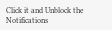Click it and Unblock the Notifications